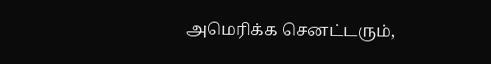அமெரிக்க செனட்டரும்,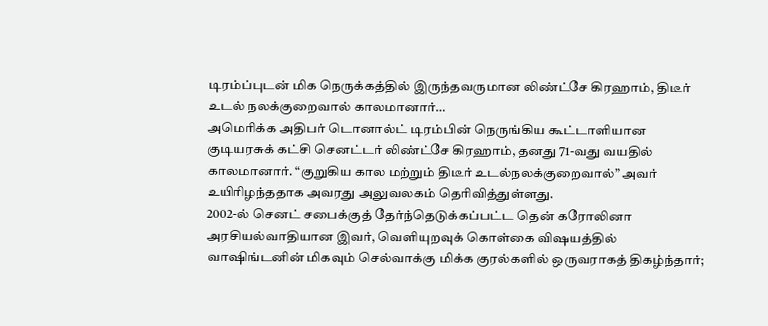டிரம்ப்புடன் மிக நெருக்கத்தில் இருந்தவருமான லிண்ட்சே கிரஹாம், திடீர் உடல் நலக்குறைவால் காலமானார்…
அமெரிக்க அதிபர் டொனால்ட் டிரம்பின் நெருங்கிய கூட்டாளியான குடியரசுக் கட்சி செனட்டர் லிண்ட்சே கிரஹாம், தனது 71-வது வயதில் காலமானார். “குறுகிய கால மற்றும் திடீர் உடல்நலக்குறைவால்” அவர் உயிரிழந்ததாக அவரது அலுவலகம் தெரிவித்துள்ளது.
2002-ல் செனட் சபைக்குத் தேர்ந்தெடுக்கப்பட்ட தென் கரோலினா அரசியல்வாதியான இவர், வெளியுறவுக் கொள்கை விஷயத்தில் வாஷிங்டனின் மிகவும் செல்வாக்கு மிக்க குரல்களில் ஒருவராகத் திகழ்ந்தார்;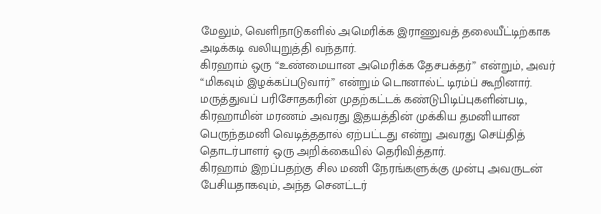மேலும், வெளிநாடுகளில் அமெரிக்க இராணுவத் தலையீட்டிற்காக அடிக்கடி வலியுறுத்தி வந்தார்.
கிரஹாம் ஒரு “உண்மையான அமெரிக்க தேசபக்தர்” என்றும், அவர் “மிகவும் இழக்கப்படுவார்” என்றும் டொனால்ட் டிரம்ப் கூறினார்.
மருத்துவப் பரிசோதகரின் முதற்கட்டக் கண்டுபிடிப்புகளின்படி, கிரஹாமின் மரணம் அவரது இதயத்தின் முக்கிய தமனியான பெருந்தமனி வெடித்ததால் ஏற்பட்டது என்று அவரது செய்தித் தொடர்பாளர் ஒரு அறிக்கையில் தெரிவித்தார்.
கிரஹாம் இறப்பதற்கு சில மணி நேரங்களுக்கு முன்பு அவருடன் பேசியதாகவும், அந்த செனட்டர்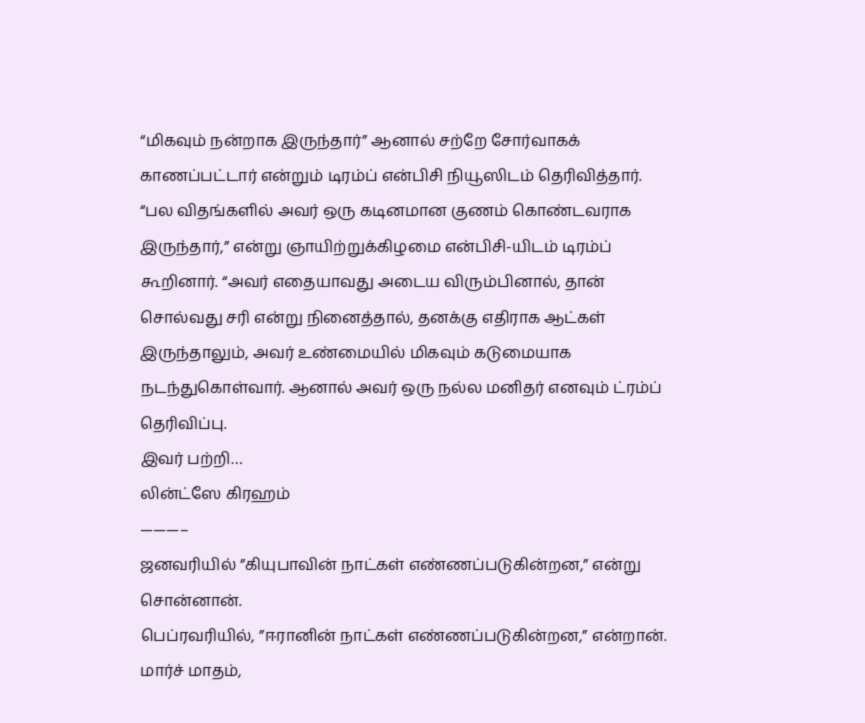“மிகவும் நன்றாக இருந்தார்” ஆனால் சற்றே சோர்வாகக் காணப்பட்டார் என்றும் டிரம்ப் என்பிசி நியூஸிடம் தெரிவித்தார்.
“பல விதங்களில் அவர் ஒரு கடினமான குணம் கொண்டவராக இருந்தார்,” என்று ஞாயிற்றுக்கிழமை என்பிசி-யிடம் டிரம்ப் கூறினார். “அவர் எதையாவது அடைய விரும்பினால், தான் சொல்வது சரி என்று நினைத்தால், தனக்கு எதிராக ஆட்கள் இருந்தாலும், அவர் உண்மையில் மிகவும் கடுமையாக நடந்துகொள்வார். ஆனால் அவர் ஒரு நல்ல மனிதர் எனவும் ட்ரம்ப் தெரிவிப்பு.
இவர் பற்றி…
லின்ட்ஸே கிரஹம்
———–
ஜனவரியில் ”கியுபாவின் நாட்கள் எண்ணப்படுகின்றன,” என்று சொன்னான்.
பெப்ரவரியில், ”ஈரானின் நாட்கள் எண்ணப்படுகின்றன,” என்றான்.
மார்ச் மாதம்,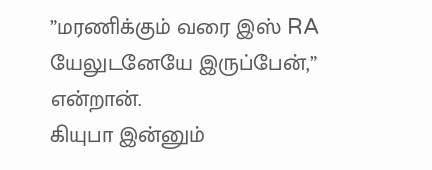”மரணிக்கும் வரை இஸ் RA யேலுடனேயே இருப்பேன்,” என்றான்.
கியுபா இன்னும்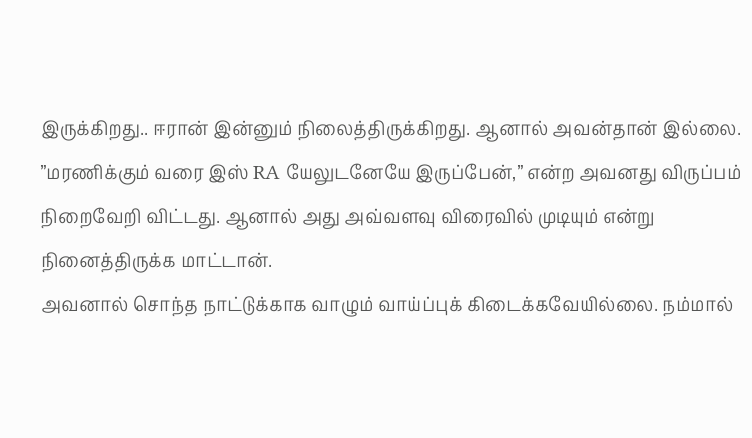இருக்கிறது.. ஈரான் இன்னும் நிலைத்திருக்கிறது. ஆனால் அவன்தான் இல்லை.
”மரணிக்கும் வரை இஸ் RA யேலுடனேயே இருப்பேன்,” என்ற அவனது விருப்பம் நிறைவேறி விட்டது. ஆனால் அது அவ்வளவு விரைவில் முடியும் என்று நினைத்திருக்க மாட்டான்.
அவனால் சொந்த நாட்டுக்காக வாழும் வாய்ப்புக் கிடைக்கவேயில்லை. நம்மால்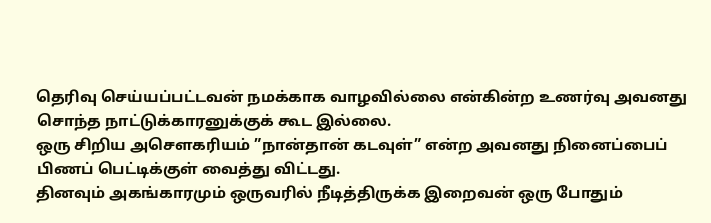தெரிவு செய்யப்பட்டவன் நமக்காக வாழவில்லை என்கின்ற உணர்வு அவனது சொந்த நாட்டுக்காரனுக்குக் கூட இல்லை.
ஒரு சிறிய அசௌகரியம் ”நான்தான் கடவுள்” என்ற அவனது நினைப்பைப் பிணப் பெட்டிக்குள் வைத்து விட்டது.
தினவும் அகங்காரமும் ஒருவரில் நீடித்திருக்க இறைவன் ஒரு போதும்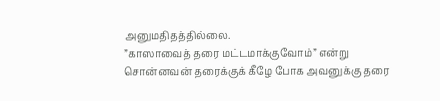அனுமதிதத்தில்லை.
”காஸாவைத் தரை மட்டமாக்குவோம்” என்று சொன்னவன் தரைக்குக் கீழே போக அவனுக்கு தரை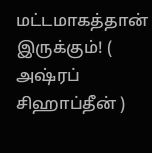மட்டமாகத்தான் இருக்கும்! ( அஷ்ரப் சிஹாப்தீன் )